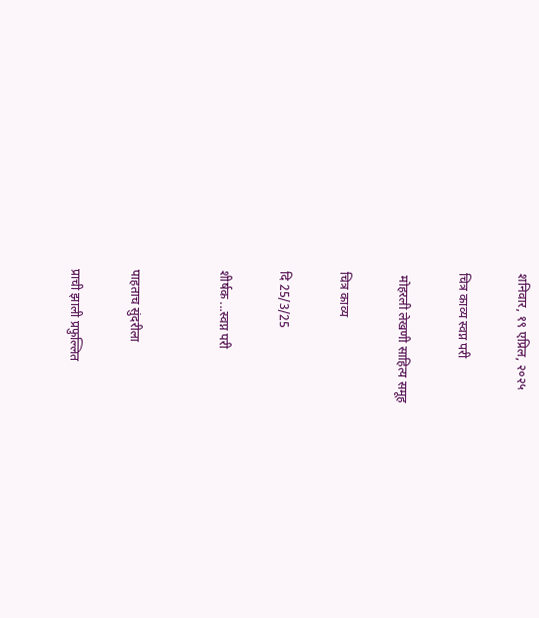शनिवार, १९ एप्रिल, २०२५

चित्र काव्य स्वप्न परी

 मोहरली लेखणी साहित्य समूह

चित्र काव्य

दि 25/3/25

शीर्षक ...स्वप्न परी


पाहताच सुंदरीला

प्राची झाली प्रफुल्लित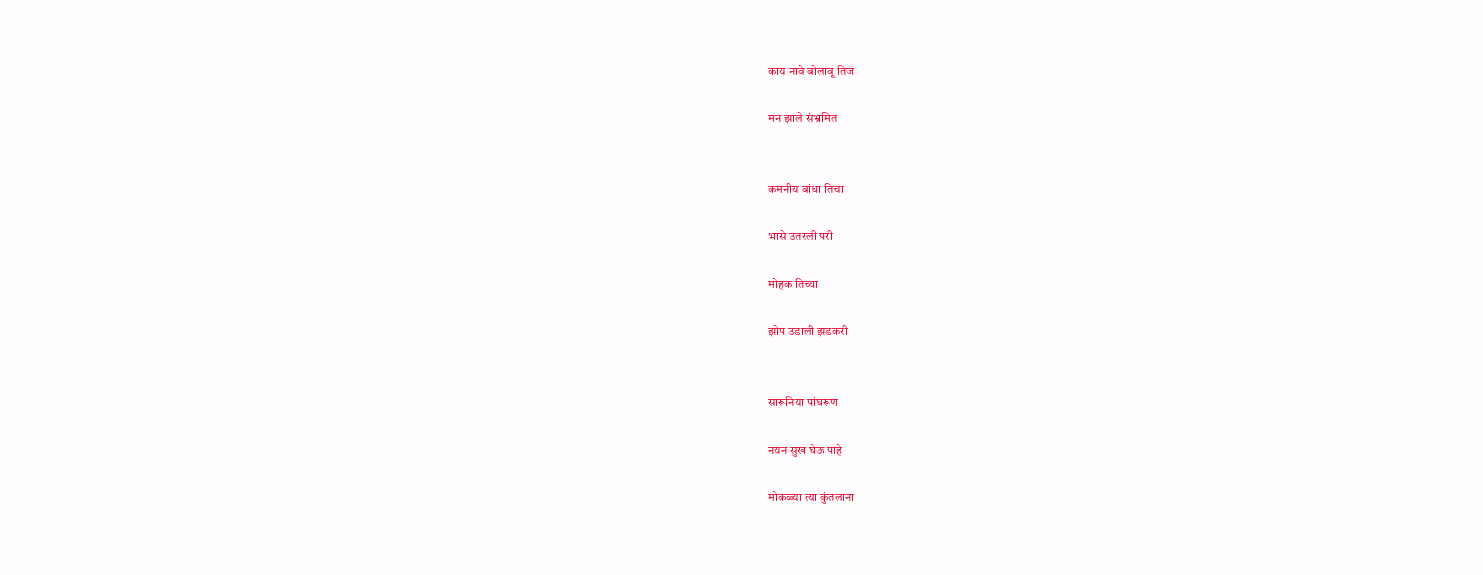काय नावे बोलावू तिज

मन झाले संभ्रमित


कमनीय बांधा तिचा

भासे उतरली परी

मोहक तिच्या

झोप उडाली झडकरी


सारूनिया पांघरूण

नयन सुख घेऊ पाहे

मोकळ्या त्या कुंतलाना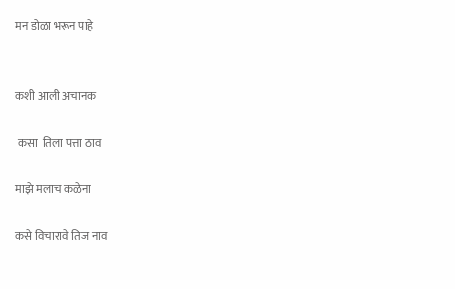मन डोळा भरून पाहे


कशी आली अचानक

 कसा  तिला पत्ता ठाव

माझे मलाच कळेना

कसे विचारावे तिज नाव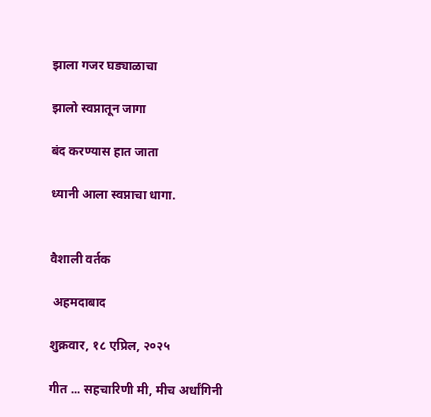झाला गजर घड्याळाचा

झालो स्वप्नातून जागा

बंद करण्यास हात जाता

ध्यानी आला स्वप्नाचा धागा.


वैशाली वर्तक

 अहमदाबाद

शुक्रवार, १८ एप्रिल, २०२५

गीत ... सहचारिणी मी, मीच अर्धांगिनी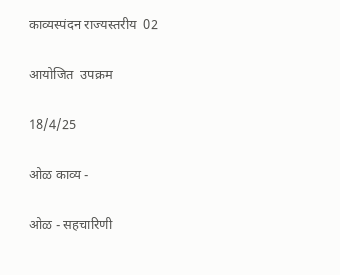काव्यस्पंदन राज्यस्तरीय  02

आयोजित  उपक्रम

18/4/25

ओळ काव्य -

ओळ - सहचारिणी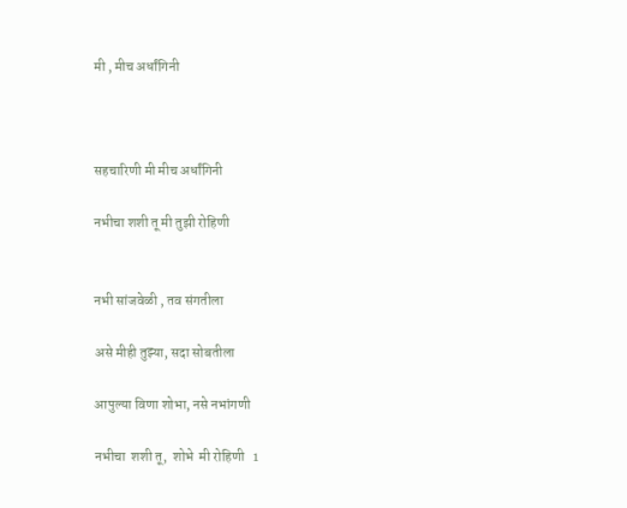मी , मीच अर्धांगिनी



सहचारिणी मी मीच अर्धांगिनी

नभीचा शशी तू मी तुझी रोहिणी


नभी सांजवेळी , तव संगतीला

असे मीही तुझ्या, सदा सोबतीला

आपुल्या विणा शोभा, नसे नभांगणी

नभीचा  शशी तू,  शोभे  मी रोहिणी   1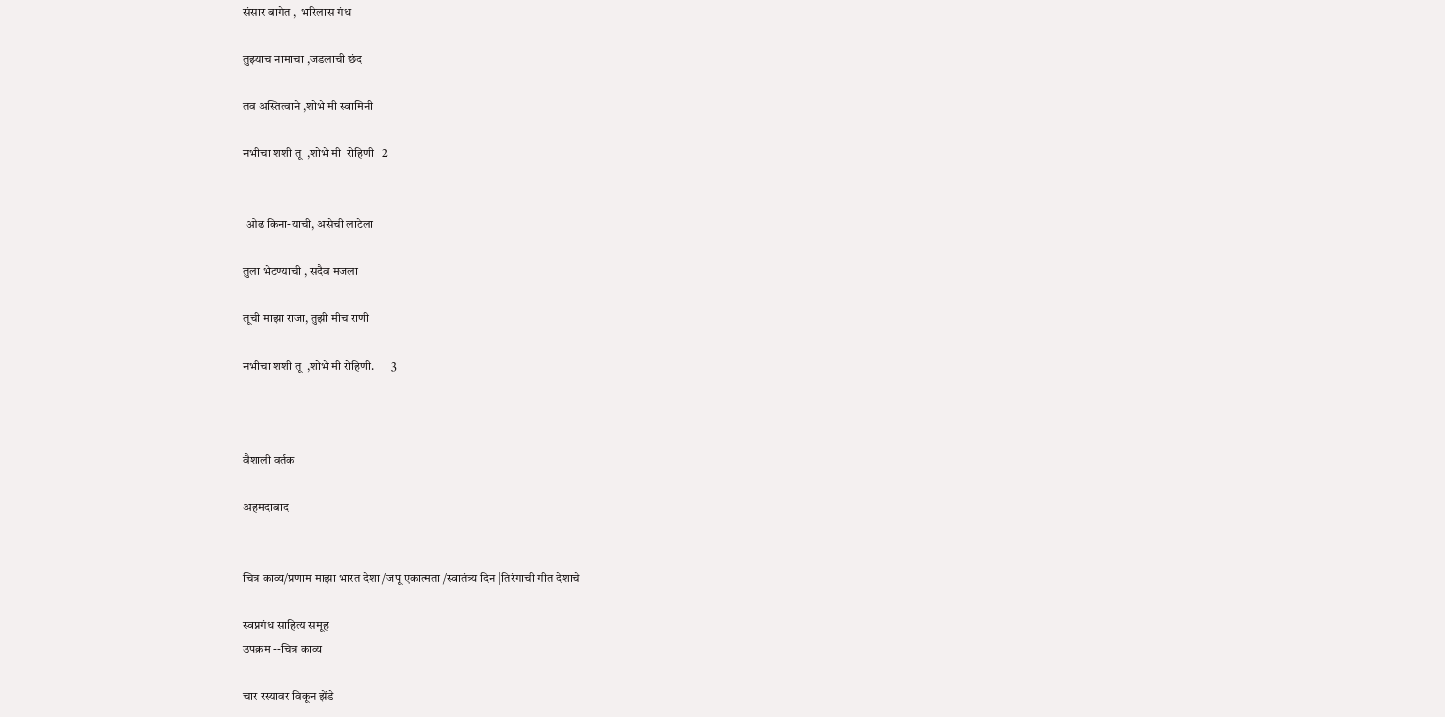संसार बागेत ,  भरिलास गंध

तुझ्याच नामाचा ,जडलाची छंद

तव अस्तित्वाने ,शोभे मी स्वामिनी

नभीचा शशी तू  ,शोभे मी  रोहिणी   2


 ओढ किना-याची, असेची लाटेला

तुला भेटण्याची , सदैव मजला

तूची माझा राजा, तुझी मीच राणी

नभीचा शशी तू  ,शोभे मी रोहिणी.       3



वैशाली वर्तक

अहमदाबाद


चित्र काव्य/प्रणाम माझा भारत देशा /जपू एकात्मता /स्वातंत्र्य दिन |तिरंगाची गीत देशाचे

स्वप्नगंध साहित्य समूह
उपक्रम --चित्र काव्य

चार रस्यावर विकून झेंडे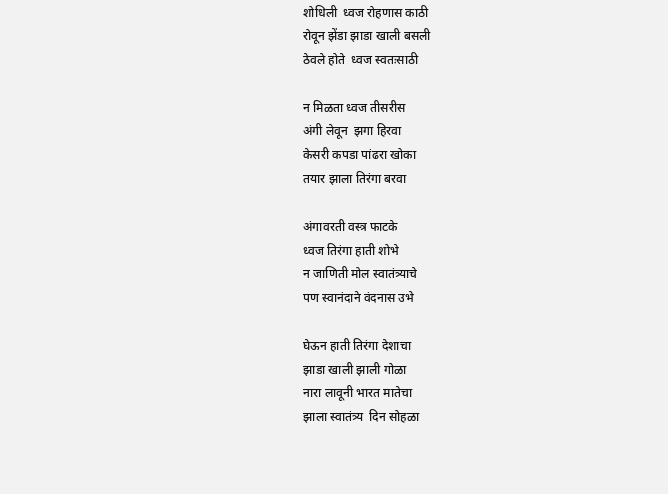शोधिली  ध्वज रोहणास काठी
रोवून झेंडा झाडा खाली बसली
ठेवले होते  ध्वज स्वतःसाठी

न मिळता ध्वज तीसरीस
अंगी लेवून  झगा हिरवा
केसरी कपडा पांढरा खोका
तयार झाला तिरंगा बरवा

अंगावरती वस्त्र फाटके
ध्वज तिरंगा हाती शोभे
न जाणिती मोल स्वातंत्र्याचे
पण स्वानंदाने वंदनास उभे

घेऊन हाती तिरंगा देशाचा
झाडा खाली झाली गोळा
नारा लावूनी भारत मातेचा
झाला स्वातंत्र्य  दिन सोहळा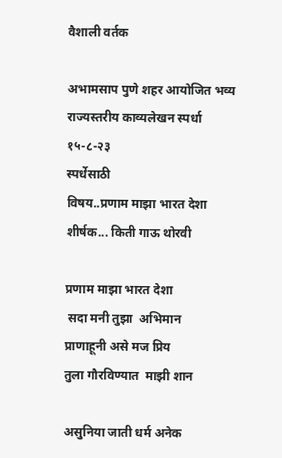वैशाली वर्तक

अभामसाप पुणे शहर आयोजित भव्य
राज्यस्तरीय काव्यलेखन स्पर्धा
१५-८-२३
स्पर्धेसाठी
विषय..प्रणाम माझा भारत देशा
शीर्षक... किती गाऊ थोरवी

प्रणाम माझा भारत देशा
 सदा मनी तुझा  अभिमान
प्राणाहूनी असे मज प्रिय
तुला गौरविण्यात  माझी शान

असुनिया जाती धर्म अनेक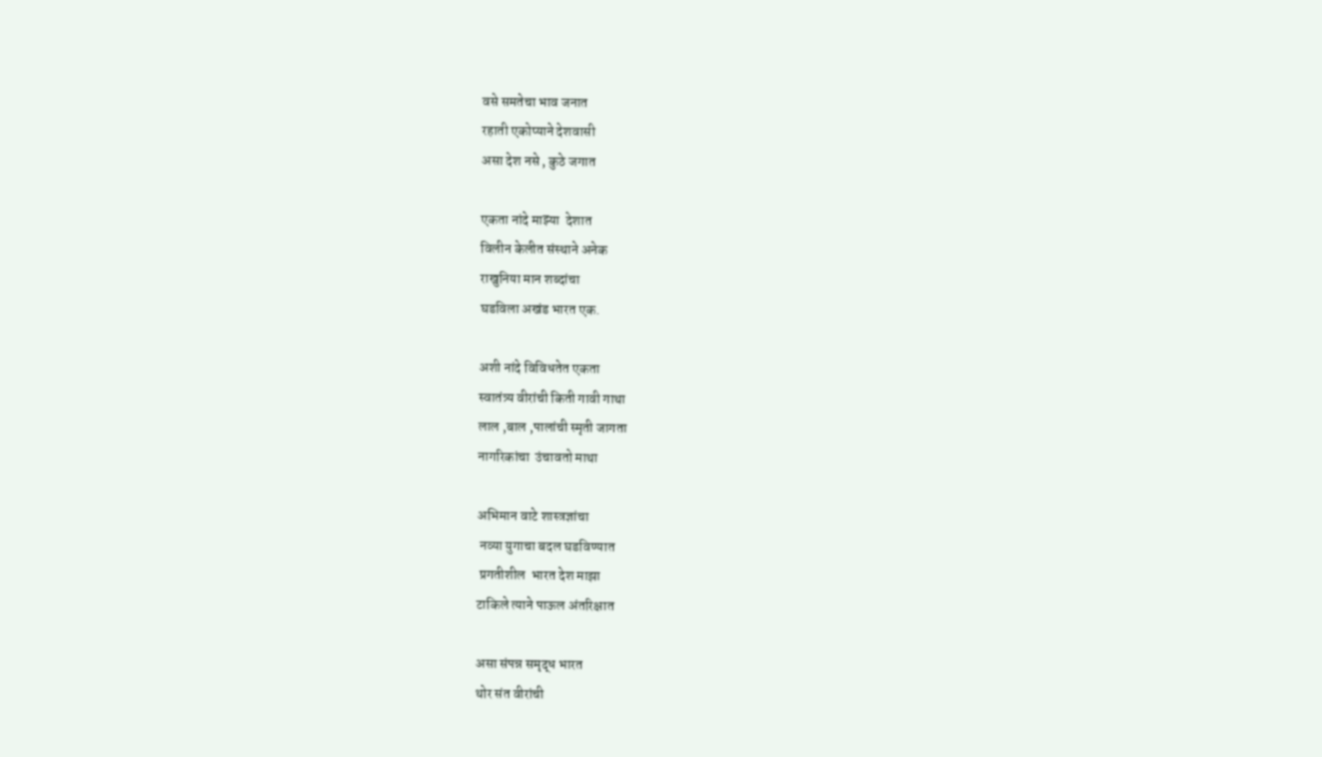वसे समतेचा भाव जनात
रहाती एकोप्याने देशवासी
असा देश नसे , कुठे जगात

एकता नांदे माझ्या  देशात
विलीन केलीत संस्थाने अनेक
राखुनिया मान शब्दांचा
घडविला अखंड भारत एक.

अशी नांदे विविधतेत एकता
स्वातंत्र्य वीरांची किती गावी गाथा
लाल ,बाल ,पालांची स्मृती जागता
नागरिकांचा  उंचावतो माथा

अभिमान वाटे शास्त्रज्ञांचा
 नव्या युगाचा बदल घडविण्यात
 प्रगतीशील  भारत देश माझा
टाकिले त्याने पाऊल अंतरिक्षात

असा संपन्न समृद्ध भारत
थोर संत वीरांची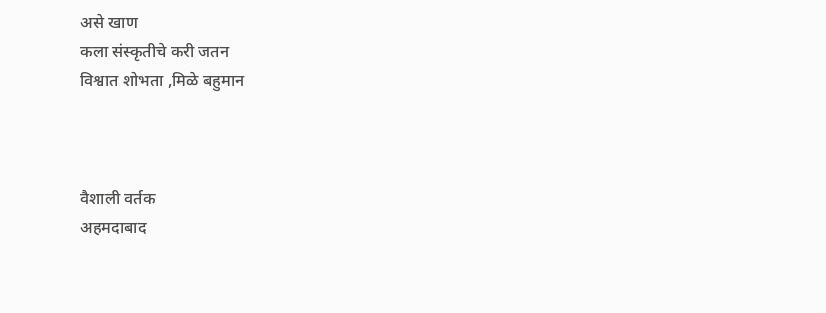असे खाण
कला संस्कृतीचे करी जतन
विश्वात शोभता ,मिळे बहुमान



वैशाली वर्तक
अहमदाबाद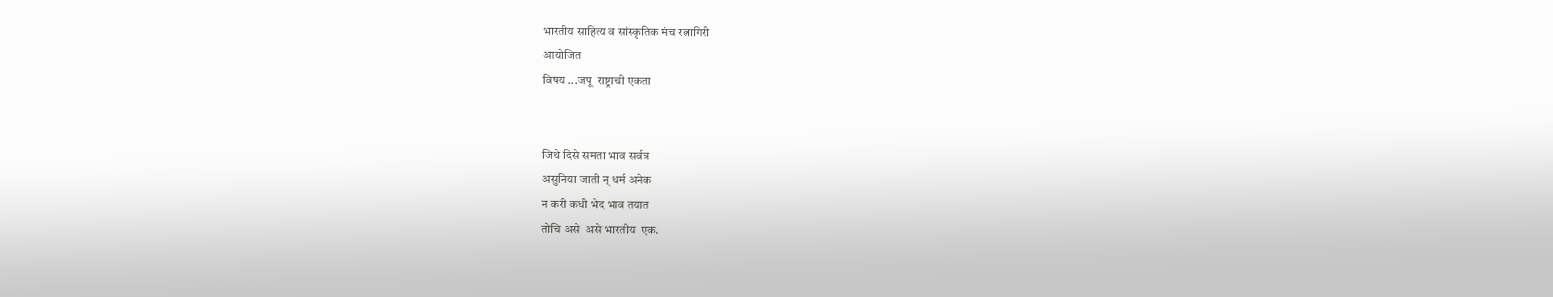भारतीय साहित्य व सांस्कृतिक मंच रत्नागिरी
आयोजित
विषय ...जपू  राष्ट्राची एकता


जिथे दिसे समता भाव सर्वत्र
असुनिया जाती न् धर्म अनेक
न करी कधी भेद भाव तयात
तोचि असे  असे भारतीय  एक.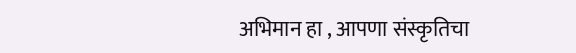अभिमान हा , आपणा संस्कृतिचा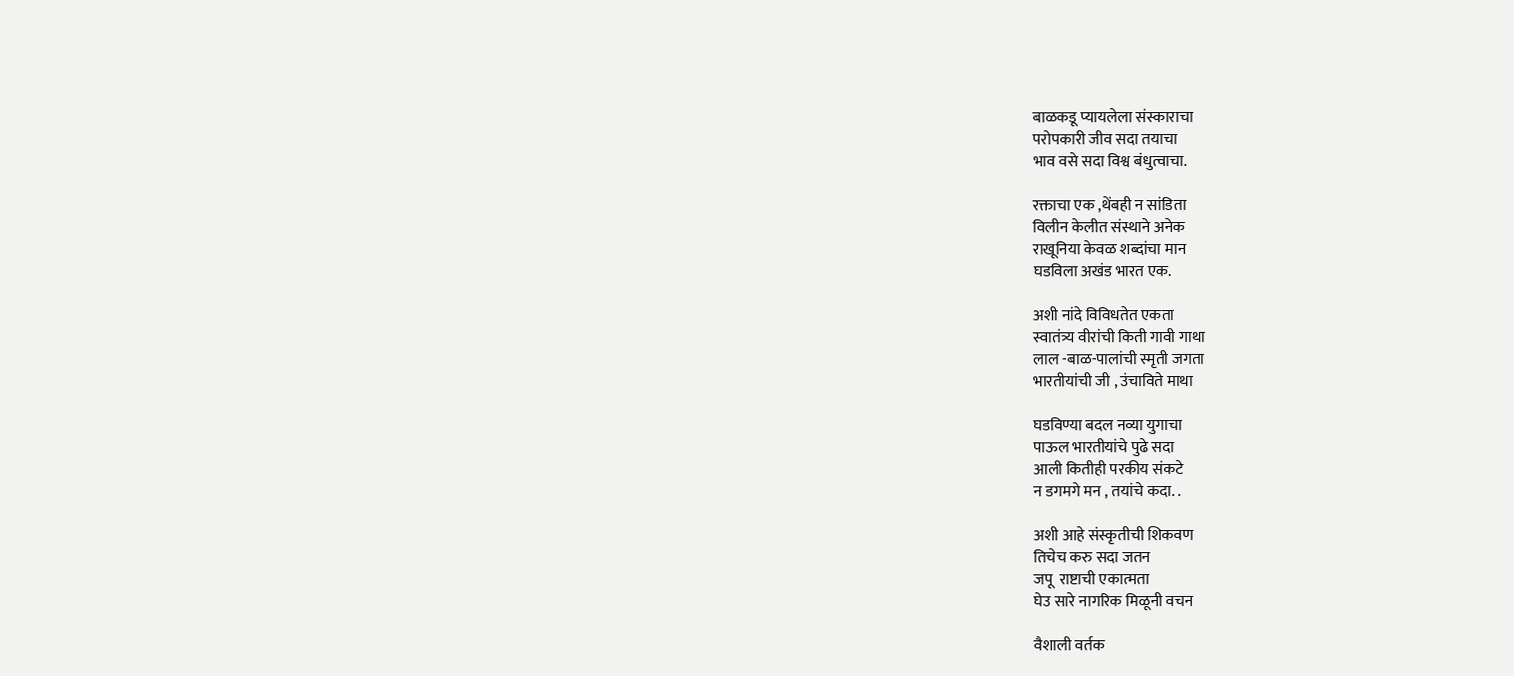बाळकडू प्यायलेला संस्काराचा
परोपकारी जीव सदा तयाचा
भाव वसे सदा विश्व बंधुत्वाचा.

रक्ताचा एक ,थेंबही न सांडिता
विलीन केलीत संस्थाने अनेक
राखूनिया केवळ शब्दांचा मान
घडविला अखंड भारत एक.

अशी नांदे विविधतेत एकता
स्वातंत्र्य वीरांची किती गावी गाथा
लाल -बाळ-पालांची स्मृती जगता
भारतीयांची जी , उंचाविते माथा

घडविण्या बदल नव्या युगाचा
पाऊल भारतीयांचे पुढे सदा
आली कितीही परकीय संकटे
न डगमगे मन , तयांचे कदा. .

अशी आहे संस्कृतीची शिकवण
तिचेच करु सदा जतन
जपू  राष्टाची एकात्मता
घेउ सारे नागरिक मिळूनी वचन

वैशाली वर्तक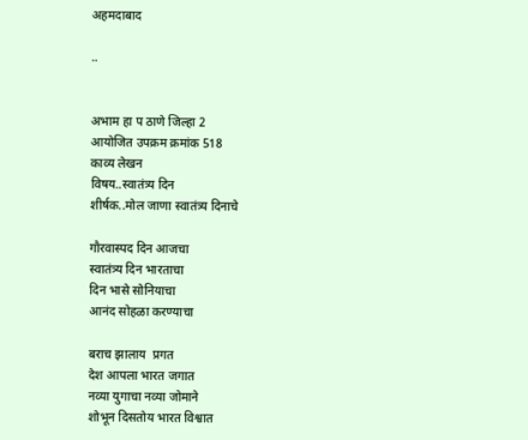अहमदाबाद

..


अभाम हा प ठाणे जिल्हा 2
आयोजित उपक्रम क्रमांक 518
काव्य लेखन
विषय..स्वातंत्र्य दिन
शीर्षक..मोल जाणा स्वातंत्र्य दिनाचे

गौरवास्पद दिन आजचा
स्वातंत्र्य दिन भारताचा
दिन भासे सोनियाचा
आनंद सोहळा करण्याचा

बराच झालाय  प्रगत
देश आपला भारत जगात
नव्या युगाचा नव्या जोमाने
शोभून दिसतोय भारत विश्वात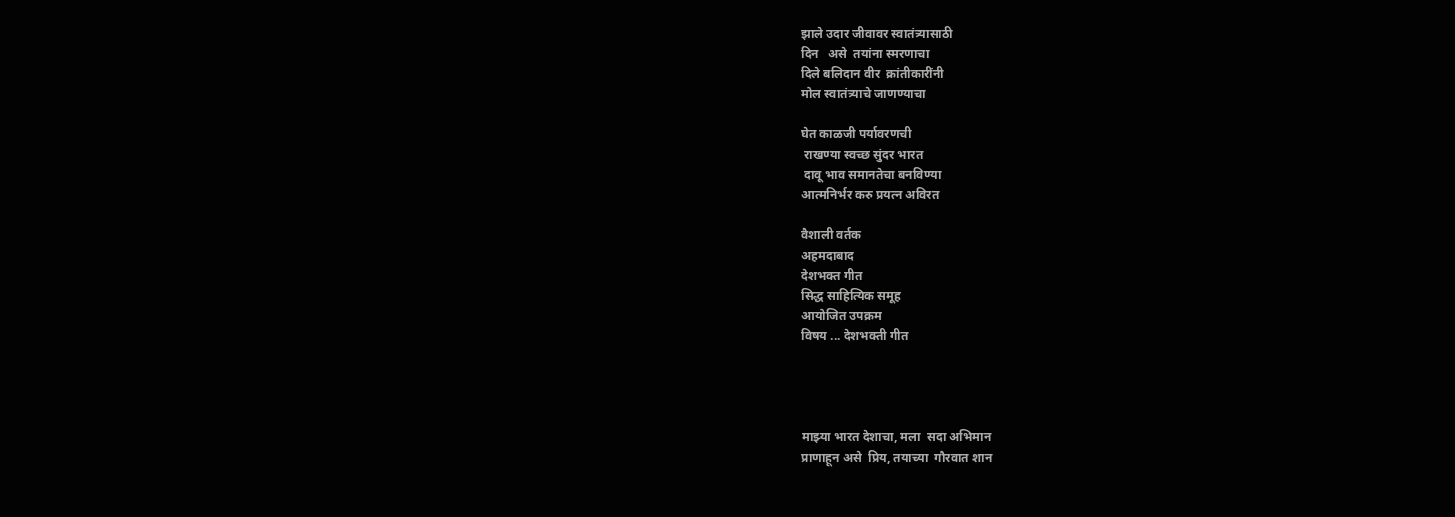झाले उदार जीवावर स्वातंत्र्यासाठी
दिन   असे  तयांना स्मरणाचा
दिले बलिदान वीर  क्रांतीकारींनी
मोल स्वातंत्र्याचे जाणण्याचा

घेत काळजी पर्यावरणची
 राखण्या स्वच्छ सुंदर भारत
 दावू भाव समानतेचा बनविण्या
आत्मनिर्भर करु प्रयत्न अविरत

वैशाली वर्तक
अहमदाबाद
देशभक्त गीत
सिद्ध साहित्यिक समूह
आयोजित उपक्रम
विषय ... देशभक्ती गीत




माझ्या भारत देशाचा, मला  सदा अभिमान
प्राणाहून असे  प्रिय, तयाच्या  गौरवात शान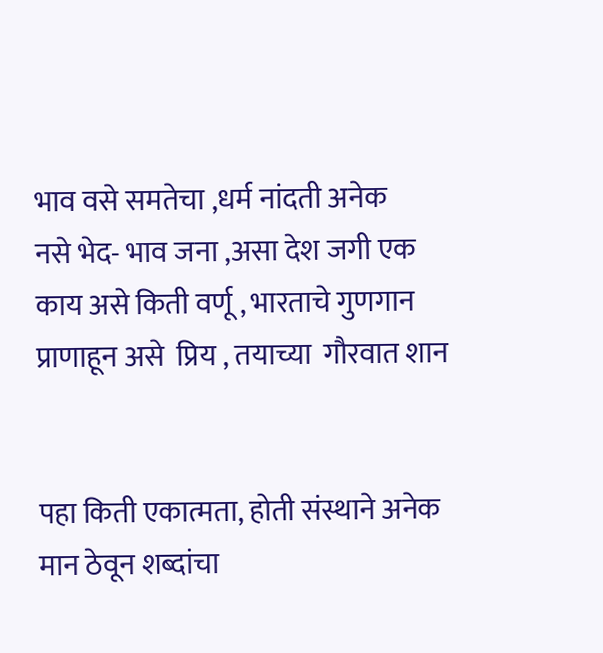भाव वसे समतेचा ,धर्म नांदती अनेक
नसे भेद- भाव जना ,असा देश जगी एक
काय असे किती वर्णू , भारताचे गुणगान
प्राणाहून असे  प्रिय , तयाच्या  गौरवात शान


पहा किती एकात्मता, होती संस्थाने अनेक
मान ठेवून शब्दांचा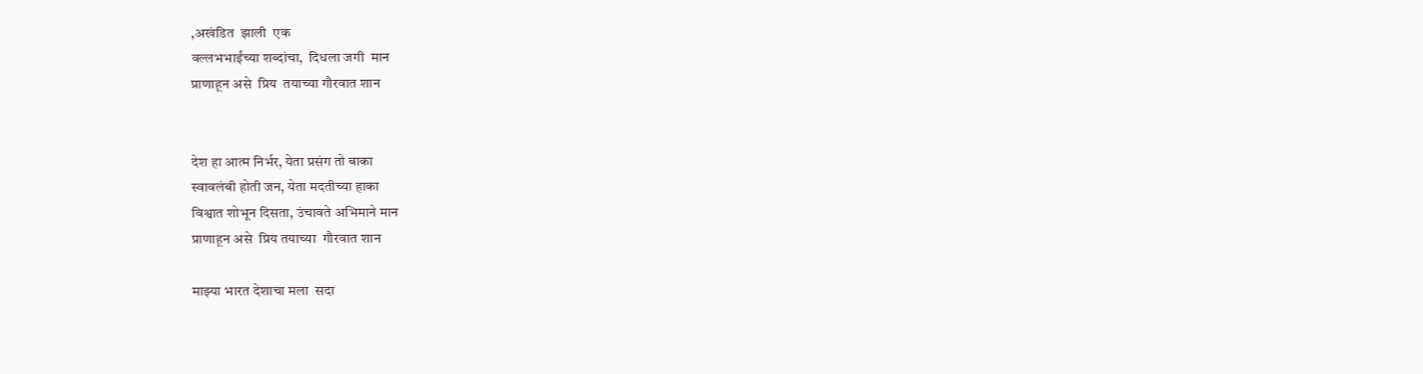,अखंडित  झाली  एक
वल्लभभाईंच्या शब्दांचा,  दिधला जगी  मान
प्राणाहून असे  प्रिय  तयाच्या गौरवात शान


देश हा आत्म निर्भर, येता प्रसंग तो बाका
स्वावलंबी होती जन, येता मदतीच्या हाका
विश्वात शोभून दिसता, उंचावते अभिमाने मान
प्राणाहून असे  प्रिय तयाच्या  गौरवात शान

माझ्या भारत देशाचा मला  सदा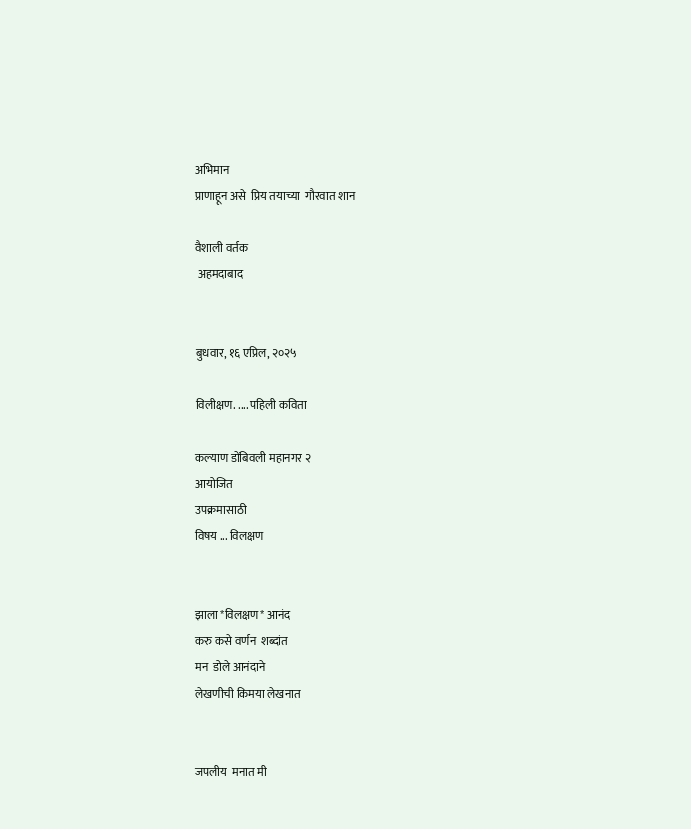अभिमान
प्राणाहून असे  प्रिय तयाच्या  गौरवात शान

वैशाली वर्तक
 अहमदाबाद


बुधवार, १६ एप्रिल, २०२५

विलीक्षण. .... पहिली कविता

कल्याण डोंबिवली महानगर २
आयोजित
उपक्रमासाठी
विषय ... विलक्षण


झाला *विलक्षण* आनंद
करु कसे वर्णन  शब्दांत
मन  डोले आनंदाने
लेखणीची किमया लेखनात


जपलीय  मनात मी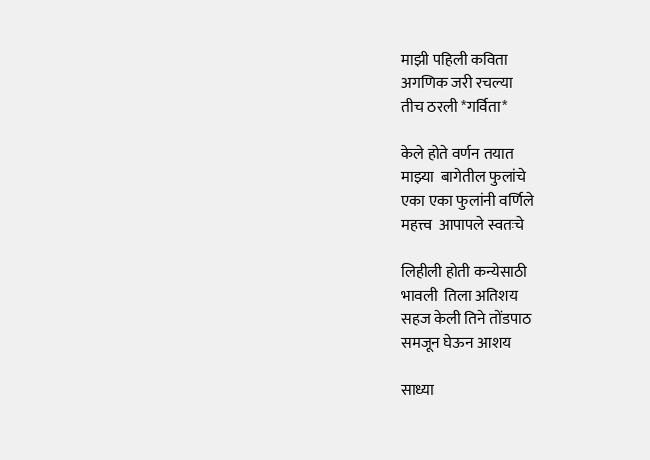माझी पहिली कविता
अगणिक जरी रचल्या
तीच ठरली *गर्विता*

केले होते वर्णन तयात
माझ्या  बागेतील फुलांचे
एका एका फुलांनी वर्णिले
महत्त्व  आपापले स्वतःचे

लिहीली होती कन्येसाठी
भावली  तिला अतिशय
सहज केली तिने तोंडपाठ
समजून घेऊन आशय

साध्या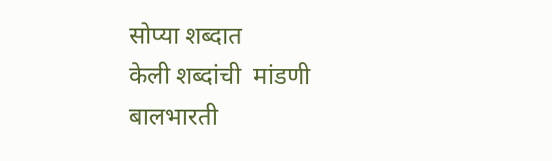सोप्या शब्दात
केली शब्दांची  मांडणी
बालभारती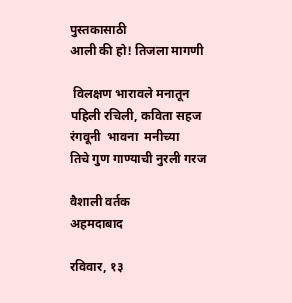पुस्तकासाठी
आली की हो! तिजला मागणी

 विलक्षण भारावले मनातून
पहिली रचिली, कविता सहज
रंगवूनी  भावना  मनीच्या
तिचे गुण गाण्याची नुरली गरज

वैशाली वर्तक
अहमदाबाद

रविवार, १३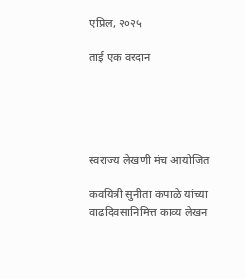एप्रिल, २०२५

ताई एक वरदान





स्वराज्य लेखणी मंच आयोजित

कवयित्री सुनीता कपाळे यांच्या वाढदिवसानिमित्त काव्य लेखन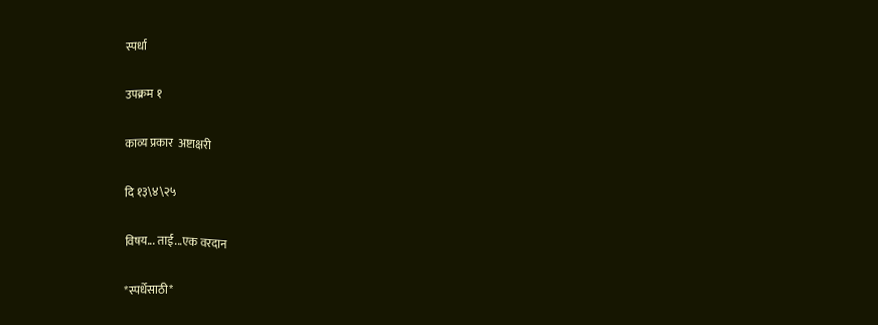स्पर्धा

उपक्रम १

काव्य प्रकार  अष्टाक्षरी

दि १३\४\२५

विषय... ताई...एक वरदान

*स्पर्धेसाठी*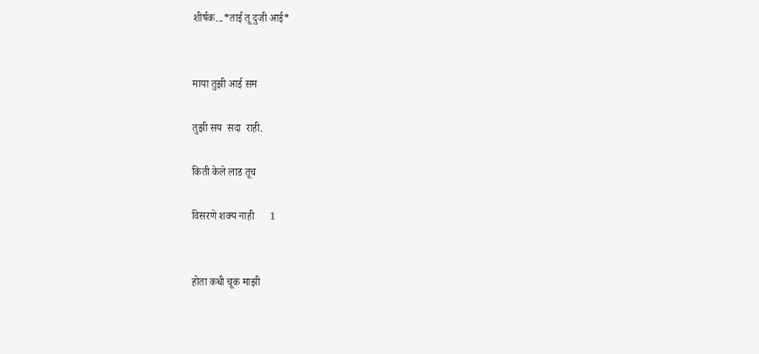शीर्षक...*ताई तू दुजी आई*


माया तुझी आई सम

तुझी सय  सदा  राही.

किती केले लाड तूच

विसरणे शक्य नाही      1


होता कधी चूक माझी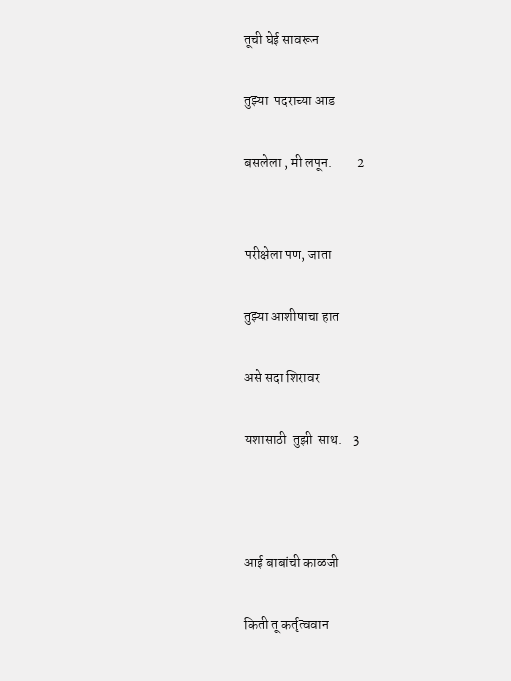तूची घेई सावरून

तुझ्या  पदराच्या आड

बसलेला , मी लपून.         2


परीक्षेला पण, जाता

तुझ्या आशीषाचा हात

असे सदा शिरावर

यशासाठी  तुझी  साथ.    3



आई बाबांची काळजी

किती तू कर्तृत्ववान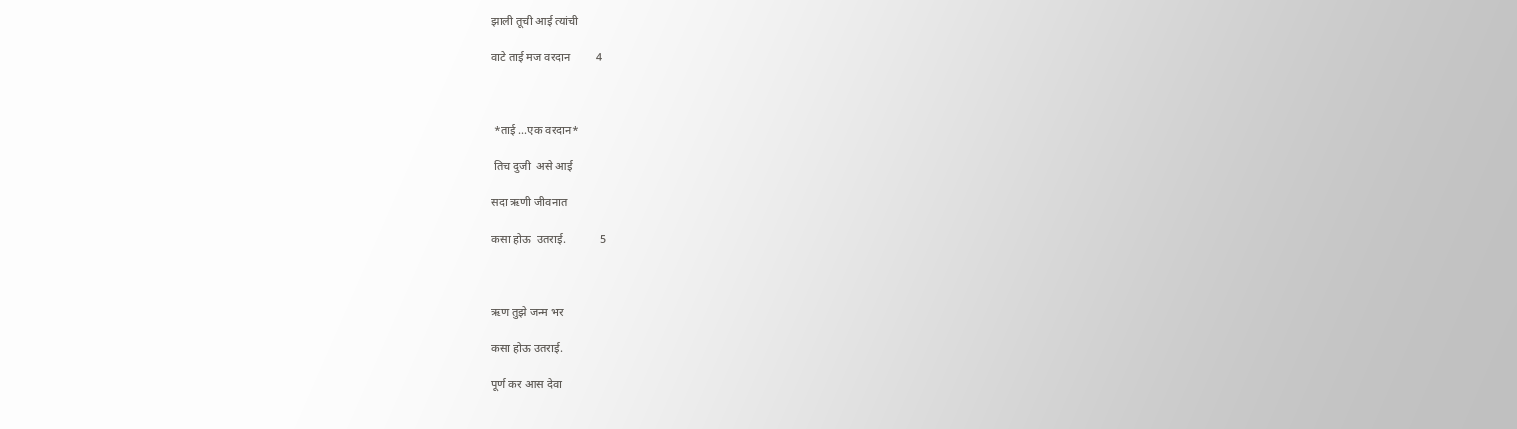झाली तूची आई त्यांची

वाटे ताई मज वरदान         4



 *ताई ...एक वरदान*

 तिच दुजी  असे आई

सदा ऋणी जीवनात

कसा होऊ  उतराई.            5



ऋण तुझे जन्म भर

कसा होऊ उतराई.

पूर्ण कर आस देवा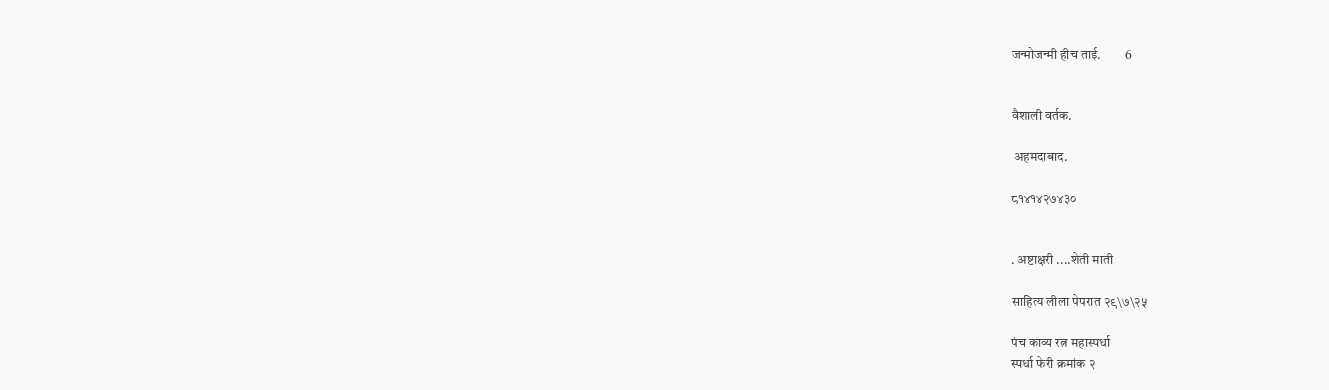जन्मोजन्मी हीच ताई.         6


वैशाली वर्तक.

 अहमदाबाद.

८१४१४२७४३०


. अष्टाक्षरी ....शेती माती

साहित्य लीला पेपरात २९\७\२५

पंच काव्य रत्न महास्पर्धा
स्पर्धा फेरी क्रमांक २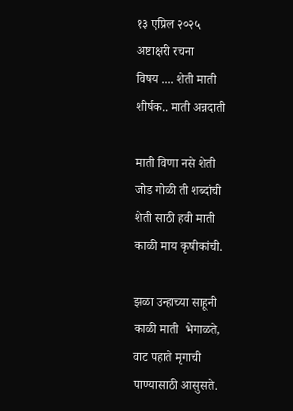१३ एप्रिल २०२५
अष्टाक्षरी रचना
विषय .... शेती माती
शीर्षक.. माती अन्नदाती

माती विणा नसे शेती
जोड गोळी ती शब्दांची
शेती साठी हवी माती
काळी माय कृषीकांची.

झळा उन्हाच्या साहूनी
काळी माती  भेगाळते,
वाट पहाते मृगाची
पाण्यासाठी आसुसते.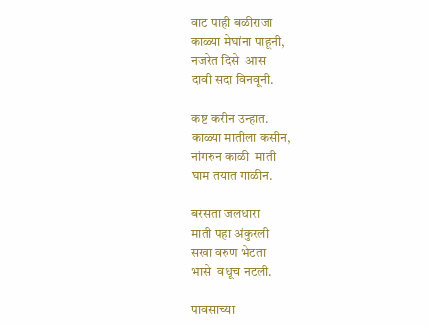वाट पाही बळीराजा
काळ्या मेघांना पाहूनी,
नजरेत दिसे  आस
दावी सदा विनवूनी.

कष्ट करीन उन्हात.
काळ्या मातीला कसीन,
नांगरुन काळी  माती
घाम तयात गाळीन.

बरसता जलधारा
माती पहा अंकुरली
सखा वरुण भेटता
भासे  वधूच नटली.

पावसाच्या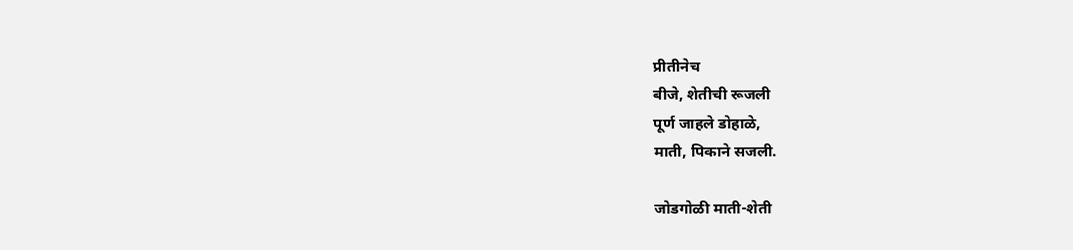प्रीतीनेच
बीजे, शेतीची रूजली
पूर्ण जाहले डोहाळे,
माती, पिकाने सजली.

जोडगोळी माती-शेती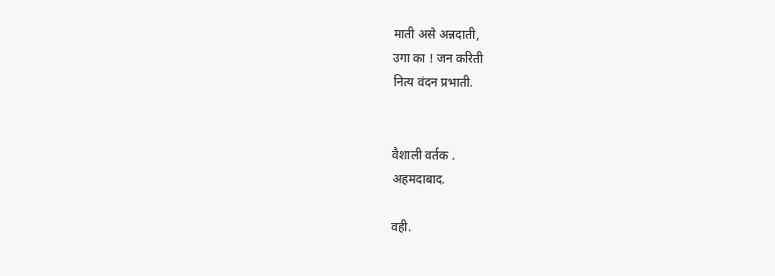माती असे अन्नदाती,
उगा का ! जन करिती
नित्य वंदन प्रभाती.


वैशाली वर्तक .
अहमदाबाद.

वही.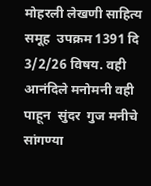मोहरली लेखणी साहित्य समूह  उपक्रम 1391 दि 3/2/26 विषय. वही आनंदिले मनोमनी वही पाहून  सुंदर  गुज मनीचे सांगण्या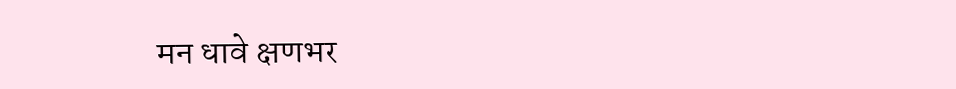मन धावे क्षणभर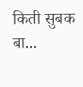किती सुबक बा...